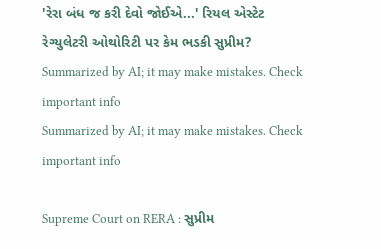'રેરા બંધ જ કરી દેવો જોઈએ...' રિયલ એસ્ટેટ રેગ્યુલેટરી ઓથોરિટી પર કેમ ભડકી સુપ્રીમ?
Summarized by AI; it may make mistakes. Check important info
Summarized by AI; it may make mistakes. Check important info

Supreme Court on RERA : સુપ્રીમ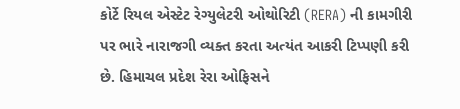કોર્ટે રિયલ એસ્ટેટ રેગ્યુલેટરી ઓથોરિટી (RERA) ની કામગીરી પર ભારે નારાજગી વ્યક્ત કરતા અત્યંત આકરી ટિપ્પણી કરી છે. હિમાચલ પ્રદેશ રેરા ઓફિસને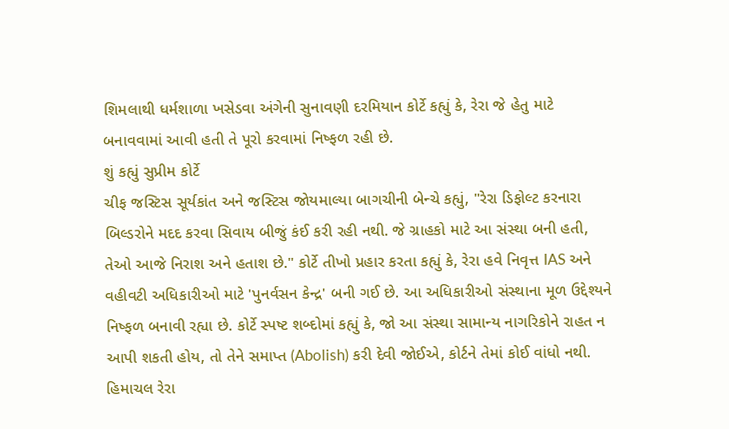શિમલાથી ધર્મશાળા ખસેડવા અંગેની સુનાવણી દરમિયાન કોર્ટે કહ્યું કે, રેરા જે હેતુ માટે બનાવવામાં આવી હતી તે પૂરો કરવામાં નિષ્ફળ રહી છે.
શું કહ્યું સુપ્રીમ કોર્ટે
ચીફ જસ્ટિસ સૂર્યકાંત અને જસ્ટિસ જોયમાલ્યા બાગચીની બેન્ચે કહ્યું, "રેરા ડિફોલ્ટ કરનારા બિલ્ડરોને મદદ કરવા સિવાય બીજું કંઈ કરી રહી નથી. જે ગ્રાહકો માટે આ સંસ્થા બની હતી, તેઓ આજે નિરાશ અને હતાશ છે." કોર્ટે તીખો પ્રહાર કરતા કહ્યું કે, રેરા હવે નિવૃત્ત IAS અને વહીવટી અધિકારીઓ માટે 'પુનર્વસન કેન્દ્ર' બની ગઈ છે. આ અધિકારીઓ સંસ્થાના મૂળ ઉદ્દેશ્યને નિષ્ફળ બનાવી રહ્યા છે. કોર્ટે સ્પષ્ટ શબ્દોમાં કહ્યું કે, જો આ સંસ્થા સામાન્ય નાગરિકોને રાહત ન આપી શકતી હોય, તો તેને સમાપ્ત (Abolish) કરી દેવી જોઈએ, કોર્ટને તેમાં કોઈ વાંધો નથી.
હિમાચલ રેરા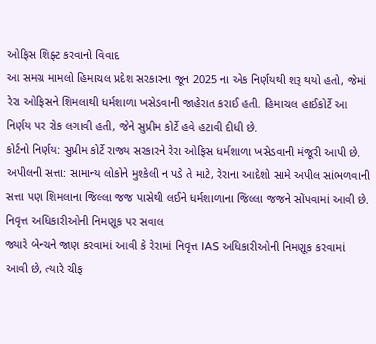ઓફિસ શિફ્ટ કરવાનો વિવાદ
આ સમગ્ર મામલો હિમાચલ પ્રદેશ સરકારના જૂન 2025 ના એક નિર્ણયથી શરૂ થયો હતો, જેમાં રેરા ઓફિસને શિમલાથી ધર્મશાળા ખસેડવાની જાહેરાત કરાઈ હતી. હિમાચલ હાઈકોર્ટે આ નિર્ણય પર રોક લગાવી હતી, જેને સુપ્રીમ કોર્ટે હવે હટાવી દીધી છે.
કોર્ટનો નિર્ણય: સુપ્રીમ કોર્ટે રાજ્ય સરકારને રેરા ઓફિસ ધર્મશાળા ખસેડવાની મંજૂરી આપી છે.
અપીલની સત્તા: સામાન્ય લોકોને મુશ્કેલી ન પડે તે માટે, રેરાના આદેશો સામે અપીલ સાંભળવાની સત્તા પણ શિમલાના જિલ્લા જજ પાસેથી લઈને ધર્મશાળાના જિલ્લા જજને સોંપવામાં આવી છે.
નિવૃત્ત અધિકારીઓની નિમણૂક પર સવાલ
જ્યારે બેન્ચને જાણ કરવામાં આવી કે રેરામાં નિવૃત્ત IAS અધિકારીઓની નિમણૂક કરવામાં આવી છે, ત્યારે ચીફ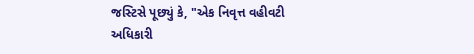જસ્ટિસે પૂછ્યું કે, "એક નિવૃત્ત વહીવટી અધિકારી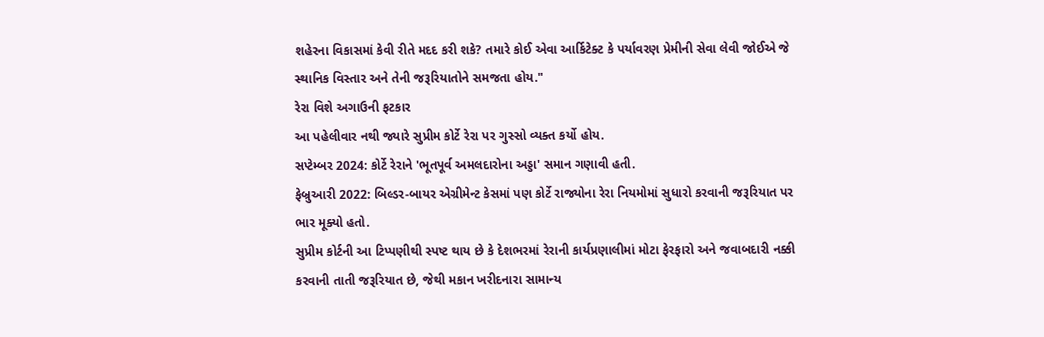શહેરના વિકાસમાં કેવી રીતે મદદ કરી શકે? તમારે કોઈ એવા આર્કિટેક્ટ કે પર્યાવરણ પ્રેમીની સેવા લેવી જોઈએ જે સ્થાનિક વિસ્તાર અને તેની જરૂરિયાતોને સમજતા હોય."
રેરા વિશે અગાઉની ફટકાર
આ પહેલીવાર નથી જ્યારે સુપ્રીમ કોર્ટે રેરા પર ગુસ્સો વ્યક્ત કર્યો હોય.
સપ્ટેમ્બર 2024: કોર્ટે રેરાને 'ભૂતપૂર્વ અમલદારોના અડ્ડા' સમાન ગણાવી હતી.
ફેબ્રુઆરી 2022: બિલ્ડર-બાયર એગ્રીમેન્ટ કેસમાં પણ કોર્ટે રાજ્યોના રેરા નિયમોમાં સુધારો કરવાની જરૂરિયાત પર ભાર મૂક્યો હતો.
સુપ્રીમ કોર્ટની આ ટિપ્પણીથી સ્પષ્ટ થાય છે કે દેશભરમાં રેરાની કાર્યપ્રણાલીમાં મોટા ફેરફારો અને જવાબદારી નક્કી કરવાની તાતી જરૂરિયાત છે, જેથી મકાન ખરીદનારા સામાન્ય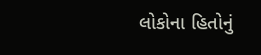લોકોના હિતોનું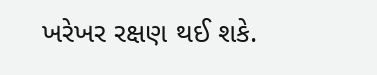ખરેખર રક્ષણ થઈ શકે.